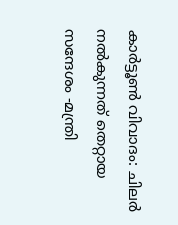കാർട്ടൂൺ വിവാദം: ചിലർ നൽകുന്നത് തെറ്റായ സന്ദേശം -മന്ത്രി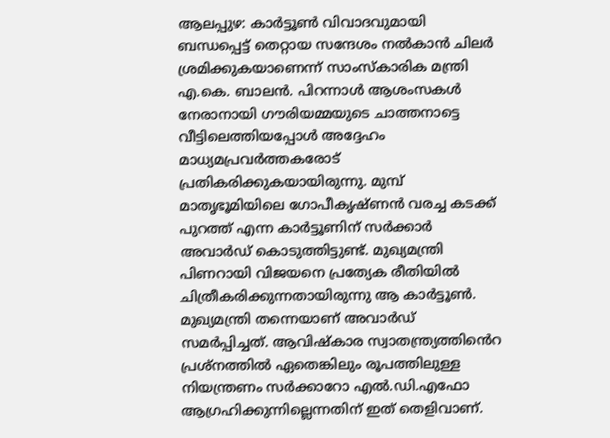ആലപ്പുഴ: കാർട്ടൂൺ വിവാദവുമായി ബന്ധപ്പെട്ട് തെറ്റായ സന്ദേശം നൽകാൻ ചിലർ ശ്രമിക്കുകയാണെന്ന് സാംസ്കാരിക മന്ത്രി എ.കെ. ബാലൻ. പിറന്നാൾ ആശംസകൾ നേരാനായി ഗൗരിയമ്മയുടെ ചാത്തനാട്ടെ വീട്ടിലെത്തിയപ്പോൾ അദ്ദേഹം മാധ്യമപ്രവർത്തകരോട് പ്രതികരിക്കുകയായിരുന്നു. മുമ്പ് മാതൃഭൂമിയിലെ ഗോപീകൃഷ്ണൻ വരച്ച കടക്ക് പുറത്ത് എന്ന കാർട്ടൂണിന് സർക്കാർ അവാർഡ് കൊടുത്തിട്ടുണ്ട്. മുഖ്യമന്ത്രി പിണറായി വിജയനെ പ്രത്യേക രീതിയിൽ ചിത്രീകരിക്കുന്നതായിരുന്നു ആ കാർട്ടൂൺ. മുഖ്യമന്ത്രി തന്നെയാണ് അവാർഡ് സമർപ്പിച്ചത്. ആവിഷ്‌കാര സ്വാതന്ത്ര്യത്തിൻെറ പ്രശ്‌നത്തിൽ ഏതെങ്കിലും രൂപത്തിലുള്ള നിയന്ത്രണം സർക്കാറോ എൽ.ഡി.എഫോ ആഗ്രഹിക്കുന്നില്ലെന്നതിന് ഇത് തെളിവാണ്.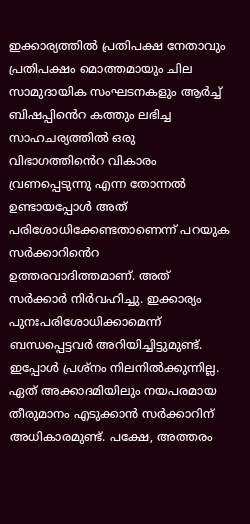ഇക്കാര്യത്തിൽ പ്രതിപക്ഷ നേതാവും പ്രതിപക്ഷം മൊത്തമായും ചില സാമുദായിക സംഘടനകളും ആർച്ച് ബിഷപ്പിൻെറ കത്തും ലഭിച്ച സാഹചര്യത്തിൽ ഒരു വിഭാഗത്തിൻെറ വികാരം വ്രണപ്പെടുന്നു എന്ന തോന്നൽ ഉണ്ടായപ്പോൾ അത് പരിശോധിക്കേണ്ടതാണെന്ന് പറയുക സർക്കാറിൻെറ ഉത്തരവാദിത്തമാണ്. അത് സർക്കാർ നിർവഹിച്ചു. ഇക്കാര്യം പുനഃപരിശോധിക്കാമെന്ന് ബന്ധപ്പെട്ടവർ അറിയിച്ചിട്ടുമുണ്ട്. ഇപ്പോൾ പ്രശ്‌നം നിലനിൽക്കുന്നില്ല. ഏത് അക്കാദമിയിലും നയപരമായ തീരുമാനം എടുക്കാൻ സർക്കാറിന് അധികാരമുണ്ട്. പക്ഷേ, അത്തരം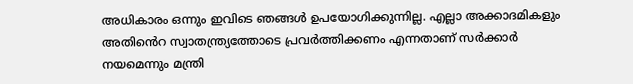അധികാരം ഒന്നും ഇവിടെ ഞങ്ങൾ ഉപയോഗിക്കുന്നില്ല. എല്ലാ അക്കാദമികളും അതിൻെറ സ്വാതന്ത്ര്യത്തോടെ പ്രവർത്തിക്കണം എന്നതാണ് സർക്കാർ നയമെന്നും മന്ത്രി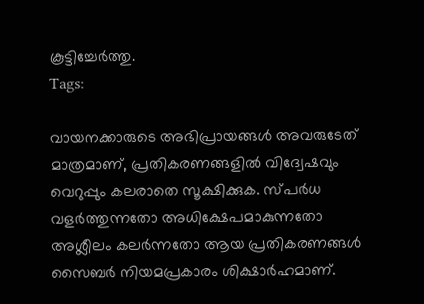കൂട്ടിച്ചേർത്തു.
Tags:

വായനക്കാരുടെ അഭിപ്രായങ്ങള്‍ അവരുടേത് മാത്രമാണ്, പ്രതികരണങ്ങളിൽ വിദ്വേഷവും വെറുപ്പും കലരാതെ സൂക്ഷിക്കുക. സ്പർധ വളർത്തുന്നതോ അധിക്ഷേപമാകുന്നതോ അശ്ലീലം കലർന്നതോ ആയ പ്രതികരണങ്ങൾ സൈബർ നിയമപ്രകാരം ശിക്ഷാർഹമാണ്.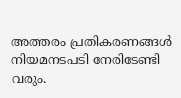അത്തരം പ്രതികരണങ്ങൾ നിയമനടപടി നേരിടേണ്ടി വരും.